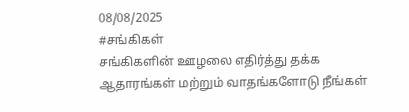08/08/2025
#சங்கிகள்
சங்கிகளின் ஊழலை எதிர்த்து தக்க ஆதாரங்கள் மற்றும் வாதங்களோடு நீங்கள்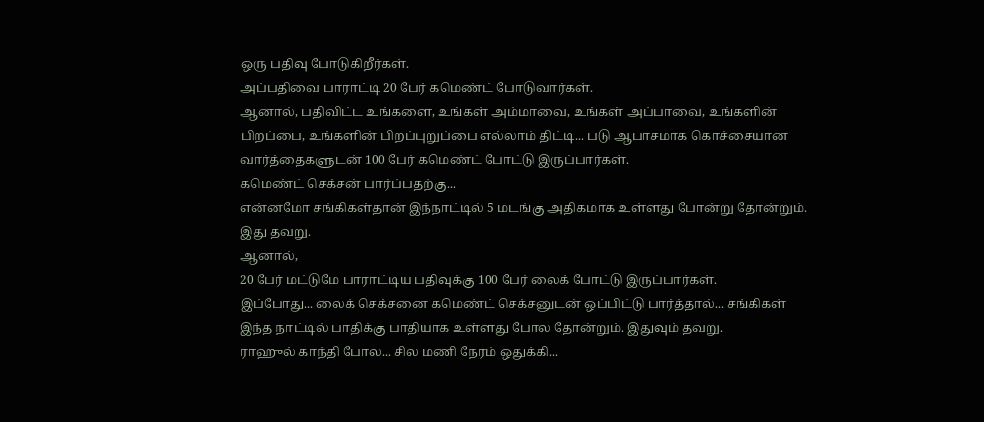ஒரு பதிவு போடுகிறீர்கள்.
அப்பதிவை பாராட்டி 20 பேர் கமெண்ட் போடுவார்கள்.
ஆனால், பதிவிட்ட உங்களை, உங்கள் அம்மாவை, உங்கள் அப்பாவை, உங்களின் பிறப்பை, உங்களின் பிறப்புறுப்பை எல்லாம் திட்டி... படு ஆபாசமாக கொச்சையான வார்த்தைகளுடன் 100 பேர் கமெண்ட் போட்டு இருப்பார்கள்.
கமெண்ட் செக்சன் பார்ப்பதற்கு...
என்னமோ சங்கிகள்தான் இந்நாட்டில் 5 மடங்கு அதிகமாக உள்ளது போன்று தோன்றும். இது தவறு.
ஆனால்,
20 பேர் மட்டுமே பாராட்டிய பதிவுக்கு 100 பேர் லைக் போட்டு இருப்பார்கள்.
இப்போது... லைக் செக்சனை கமெண்ட் செக்சனுடன் ஒப்பிட்டு பார்த்தால்... சங்கிகள் இந்த நாட்டில் பாதிக்கு பாதியாக உள்ளது போல தோன்றும். இதுவும் தவறு.
ராஹுல் காந்தி போல... சில மணி நேரம் ஒதுக்கி...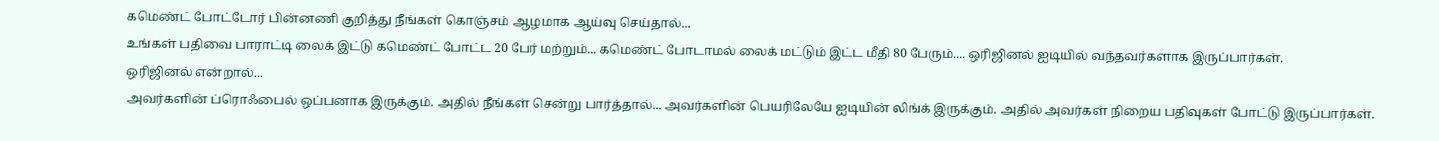கமெண்ட் போட்டோர் பின்னணி குறித்து நீங்கள் கொஞ்சம் ஆழமாக ஆய்வு செய்தால்...
உங்கள் பதிவை பாராட்டி லைக் இட்டு கமெண்ட் போட்ட 20 பேர் மற்றும்... கமெண்ட் போடாமல் லைக் மட்டும் இட்ட மீதி 80 பேரும்.... ஒரிஜினல் ஐடியில் வந்தவர்களாக இருப்பார்கள்.
ஒரிஜினல் என்றால்...
அவர்களின் ப்ரொஃபைல் ஒப்பனாக இருக்கும். அதில் நீங்கள் சென்று பார்த்தால்... அவர்களின் பெயரிலேயே ஐடியின் லிங்க் இருக்கும். அதில் அவர்கள் நிறைய பதிவுகள் போட்டு இருப்பார்கள்.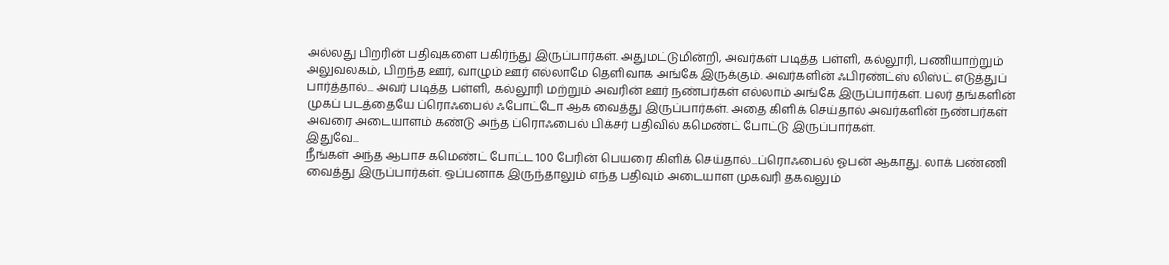அல்லது பிறரின் பதிவுகளை பகிர்ந்து இருப்பார்கள். அதுமட்டுமின்றி, அவர்கள் படித்த பள்ளி, கல்லூரி, பணியாற்றும் அலுவலகம், பிறந்த ஊர், வாழும் ஊர் எல்லாமே தெளிவாக அங்கே இருக்கும். அவர்களின் ஃபிரண்ட்ஸ் லிஸ்ட் எடுத்துப் பார்த்தால்... அவர் படித்த பள்ளி, கல்லூரி மற்றும் அவரின் ஊர் நண்பர்கள் எல்லாம் அங்கே இருப்பார்கள். பலர் தங்களின் முகப் படத்தையே ப்ரொஃபைல் ஃபோட்டோ ஆக வைத்து இருப்பார்கள். அதை கிளிக் செய்தால் அவர்களின் நண்பர்கள் அவரை அடையாளம் கண்டு அந்த ப்ரொஃபைல் பிக்சர் பதிவில் கமெண்ட் போட்டு இருப்பார்கள்.
இதுவே...
நீங்கள் அந்த ஆபாச கமெண்ட் போட்ட 100 பேரின் பெயரை கிளிக் செய்தால்...ப்ரொஃபைல் ஓபன் ஆகாது. லாக் பண்ணி வைத்து இருப்பார்கள். ஒப்பனாக இருந்தாலும் எந்த பதிவும் அடையாள முகவரி தகவலும்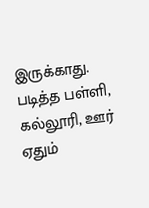இருக்காது. படித்த பள்ளி, கல்லூரி, ஊர் ஏதும்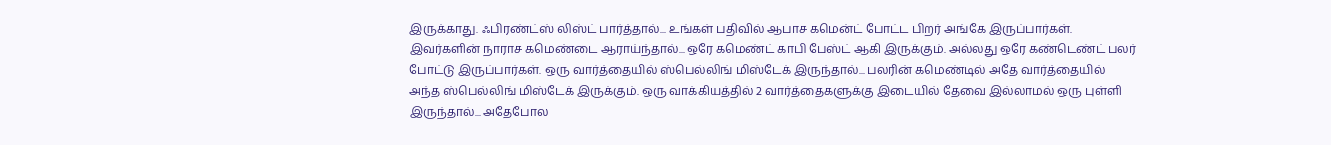இருக்காது. ஃபிரண்ட்ஸ் லிஸ்ட் பார்த்தால்... உங்கள் பதிவில் ஆபாச கமென்ட் போட்ட பிறர் அங்கே இருப்பார்கள்.
இவர்களின் நாராச கமெண்டை ஆராய்ந்தால்... ஒரே கமெண்ட் காபி பேஸ்ட் ஆகி இருக்கும். அல்லது ஒரே கண்டெண்ட் பலர் போட்டு இருப்பார்கள். ஒரு வார்த்தையில் ஸ்பெல்லிங் மிஸ்டேக் இருந்தால்... பலரின் கமெண்டில் அதே வார்த்தையில் அந்த ஸ்பெல்லிங் மிஸ்டேக் இருக்கும். ஒரு வாக்கியத்தில் 2 வார்த்தைகளுக்கு இடையில் தேவை இல்லாமல் ஒரு புள்ளி இருந்தால்... அதேபோல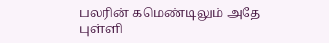பலரின் கமெண்டிலும் அதே புள்ளி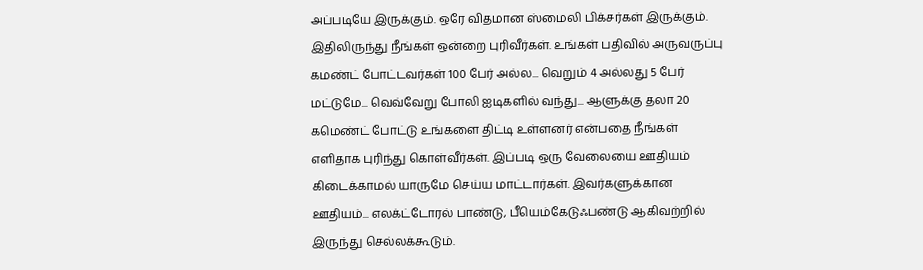அப்படியே இருக்கும். ஒரே விதமான ஸ்மைலி பிக்சர்கள் இருக்கும்.
இதிலிருந்து நீங்கள் ஒன்றை புரிவீர்கள். உங்கள் பதிவில் அருவருப்பு கமண்ட் போட்டவர்கள் 100 பேர் அல்ல... வெறும் 4 அல்லது 5 பேர் மட்டுமே... வெவ்வேறு போலி ஐடிகளில் வந்து... ஆளுக்கு தலா 20 கமெண்ட் போட்டு உங்களை திட்டி உள்ளனர் என்பதை நீங்கள் எளிதாக புரிந்து கொள்வீர்கள். இப்படி ஒரு வேலையை ஊதியம் கிடைக்காமல் யாருமே செய்ய மாட்டார்கள். இவர்களுக்கான ஊதியம்... எலக்ட்டோரல் பாண்டு, பீயெம்கேடுஃபண்டு ஆகிவற்றில் இருந்து செல்லக்கூடும்.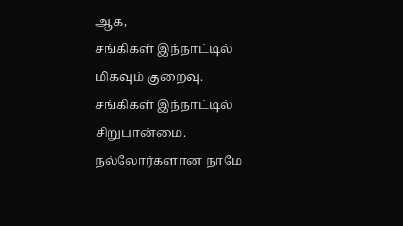ஆக,
சங்கிகள் இந்நாட்டில் மிகவும் குறைவு.
சங்கிகள் இந்நாட்டில் சிறுபான்மை. நல்லோர்களான நாமே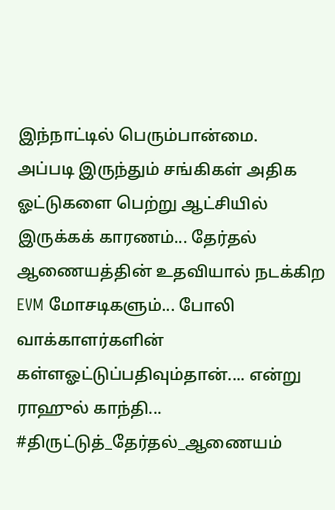இந்நாட்டில் பெரும்பான்மை.
அப்படி இருந்தும் சங்கிகள் அதிக ஓட்டுகளை பெற்று ஆட்சியில் இருக்கக் காரணம்... தேர்தல் ஆணையத்தின் உதவியால் நடக்கிற EVM மோசடிகளும்... போலி வாக்காளர்களின் கள்ளஓட்டுப்பதிவும்தான்.... என்று ராஹுல் காந்தி... #திருட்டுத்_தேர்தல்_ஆணையம்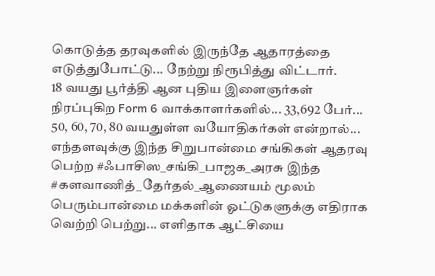கொடுத்த தரவுகளில் இருந்தே ஆதாரத்தை எடுத்துபோட்டு... நேற்று நிரூபித்து விட்டார்.
18 வயது பூர்த்தி ஆன புதிய இளைஞர்கள் நிரப்புகிற Form 6 வாக்காளர்களில்... 33,692 பேர்... 50, 60, 70, 80 வயதுள்ள வயோதிகர்கள் என்றால்... எந்தளவுக்கு இந்த சிறுபான்மை சங்கிகள் ஆதரவு பெற்ற #ஃபாசிஸ_சங்கி_பாஜக_அரசு இந்த #களவாணித்_தேர்தல்_ஆணையம் மூலம் பெரும்பான்மை மக்களின் ஓட்டுகளுக்கு எதிராக வெற்றி பெற்று... எளிதாக ஆட்சியை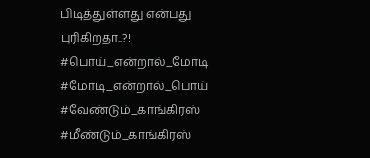பிடித்துள்ளது என்பது புரிகிறதா..?!
#பொய்_என்றால்_மோடி #மோடி_என்றால்_பொய்
#வேண்டும்_காங்கிரஸ்
#மீண்டும்_காங்கிரஸ்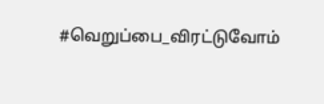#வெறுப்பை_விரட்டுவோம்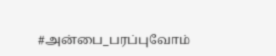#அன்பை_பரப்புவோம்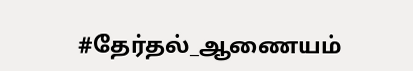#தேர்தல்_ஆணையம்